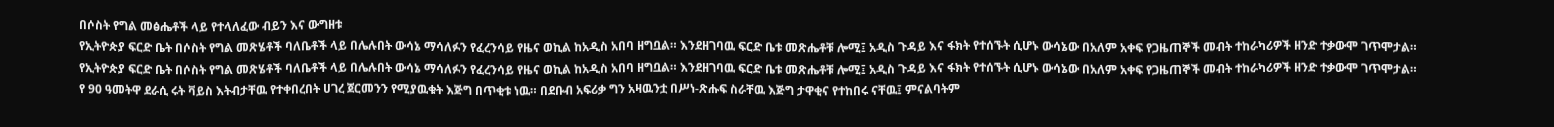በሶስት የግል መፅሔቶች ላይ የተላለፈው ብይን እና ውግዘቱ
የኢትዮጵያ ፍርድ ቤት በሶስት የግል መጽሄቶች ባለቤቶች ላይ በሌሉበት ውሳኔ ማሳለፉን የፈረንሳይ የዜና ወኪል ከአዲስ አበባ ዘግቧል። እንደዘገባዉ ፍርድ ቤቱ መጽሔቶቹ ሎሚ፤ አዲስ ጉዳይ እና ፋክት የተሰኙት ሲሆኑ ውሳኔው በአለም አቀፍ የጋዜጠኞች መብት ተከራካሪዎች ዘንድ ተቃውሞ ገጥሞታል።
የኢትዮጵያ ፍርድ ቤት በሶስት የግል መጽሄቶች ባለቤቶች ላይ በሌሉበት ውሳኔ ማሳለፉን የፈረንሳይ የዜና ወኪል ከአዲስ አበባ ዘግቧል። እንደዘገባዉ ፍርድ ቤቱ መጽሔቶቹ ሎሚ፤ አዲስ ጉዳይ እና ፋክት የተሰኙት ሲሆኑ ውሳኔው በአለም አቀፍ የጋዜጠኞች መብት ተከራካሪዎች ዘንድ ተቃውሞ ገጥሞታል።
የ 90 ዓመትዋ ደራሲ ሩት ቫይስ እትብታቸዉ የተቀበረበት ሀገረ ጀርመንን የሚያዉቁት እጅግ በጥቂቱ ነዉ። በደቡብ አፍሪቃ ግን አዛዉንቷ በሥነ-ጽሑፍ ስራቸዉ እጅግ ታዋቂና የተከበሩ ናቸዉ፤ ምናልባትም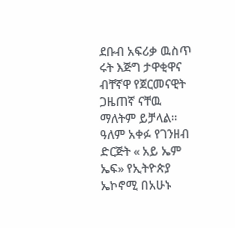ደቡብ አፍሪቃ ዉስጥ ሩት እጅግ ታዋቂዋና ብቸኛዋ የጀርመናዊት ጋዜጠኛ ናቸዉ ማለትም ይቻላል።
ዓለም አቀፉ የገንዘብ ድርጅት « አይ ኤም ኤፍ» የኢትዮጵያ ኤኮኖሚ በአሁኑ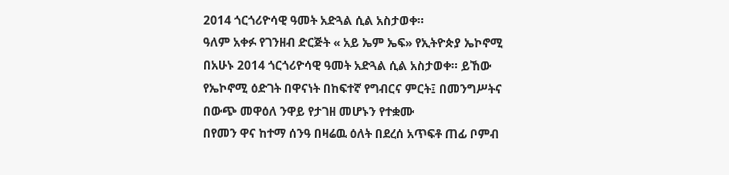2014 ጎርጎሪዮሳዊ ዓመት አድጓል ሲል አስታወቀ።
ዓለም አቀፉ የገንዘብ ድርጅት « አይ ኤም ኤፍ» የኢትዮጵያ ኤኮኖሚ በአሁኑ 2014 ጎርጎሪዮሳዊ ዓመት አድጓል ሲል አስታወቀ። ይኸው የኤኮኖሚ ዕድገት በዋናነት በከፍተኛ የግብርና ምርት፤ በመንግሥትና በውጭ መዋዕለ ንዋይ የታገዘ መሆኑን የተቋሙ
በየመን ዋና ከተማ ሰንዓ በዛሬዉ ዕለት በደረሰ አጥፍቶ ጠፊ ቦምብ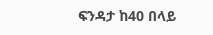ፍንዳታ ከ40 በላይ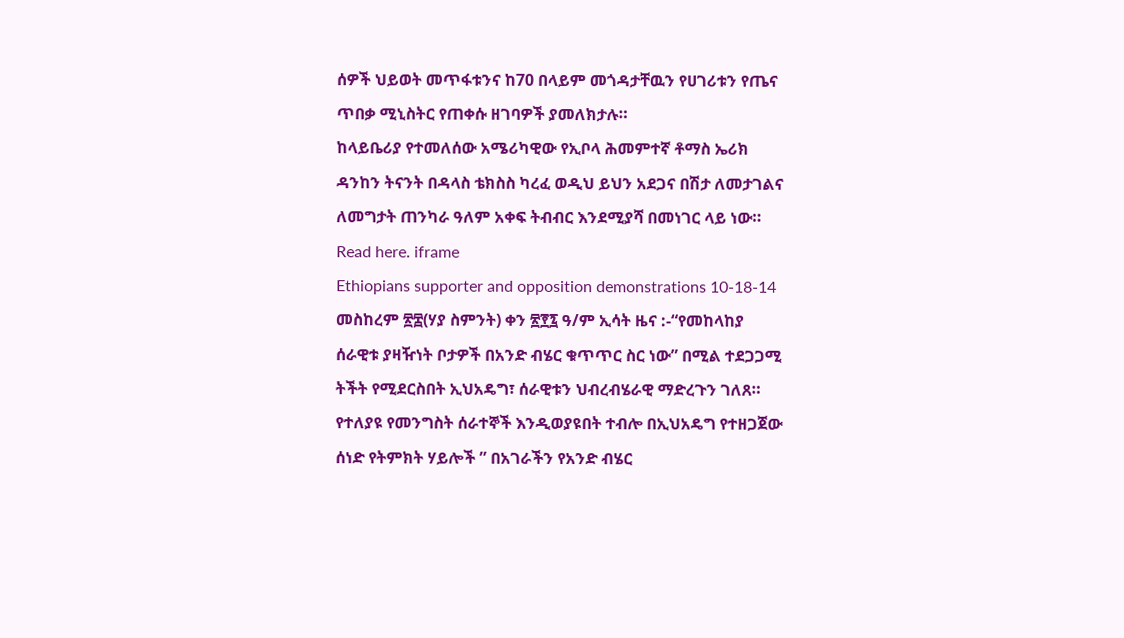ሰዎች ህይወት መጥፋቱንና ከ70 በላይም መጎዳታቸዉን የሀገሪቱን የጤና ጥበቃ ሚኒስትር የጠቀሱ ዘገባዎች ያመለክታሉ።
ከላይቤሪያ የተመለሰው አሜሪካዊው የኢቦላ ሕመምተኛ ቶማስ ኤሪክ ዳንከን ትናንት በዳላስ ቴክስስ ካረፈ ወዲህ ይህን አደጋና በሽታ ለመታገልና ለመግታት ጠንካራ ዓለም አቀፍ ትብብር እንደሚያሻ በመነገር ላይ ነው።
Read here. iframe
Ethiopians supporter and opposition demonstrations 10-18-14
መስከረም ፳፰(ሃያ ስምንት) ቀን ፳፻፯ ዓ/ም ኢሳት ዜና :-“የመከላከያ ሰራዊቱ ያዛዥነት ቦታዎች በአንድ ብሄር ቁጥጥር ስር ነው” በሚል ተደጋጋሚ ትችት የሚደርስበት ኢህአዴግ፣ ሰራዊቱን ህብረብሄራዊ ማድረጉን ገለጸ። የተለያዩ የመንግስት ሰራተኞች እንዲወያዩበት ተብሎ በኢህአዴግ የተዘጋጀው ሰነድ የትምክት ሃይሎች ” በአገራችን የአንድ ብሄር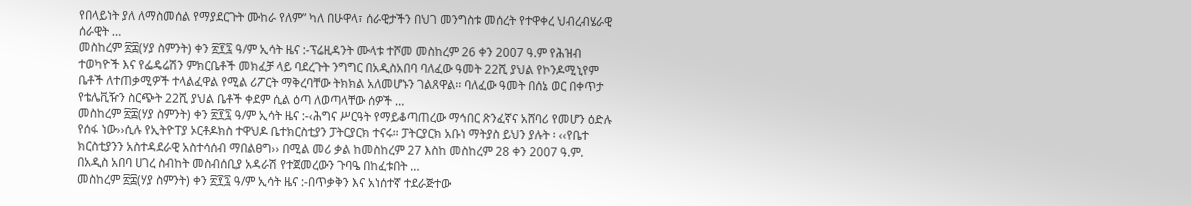የበላይነት ያለ ለማስመሰል የማያደርጉት ሙከራ የለም” ካለ በሁዋላ፣ ሰራዊታችን በህገ መንግስቱ መሰረት የተዋቀረ ህብረብሄራዊ ሰራዊት …
መስከረም ፳፰(ሃያ ስምንት) ቀን ፳፻፯ ዓ/ም ኢሳት ዜና :-ፕሬዚዳንት ሙላቱ ተሾመ መስከረም 26 ቀን 2007 ዓ.ም የሕዝብ ተወካዮች እና የፌዴሬሽን ምክርቤቶች መክፈቻ ላይ ባደረጉት ንግግር በአዲስአበባ ባለፈው ዓመት 22ሺ ያህል የኮንዶሚኒየም ቤቶች ለተጠቃሚዎች ተላልፈዋል የሚል ሪፖርት ማቅረባቸው ትክክል አለመሆኑን ገልጸዋል፡፡ ባለፈው ዓመት በሰኔ ወር በቀጥታ የቴሌቪዥን ስርጭት 22ሺ ያህል ቤቶች ቀደም ሲል ዕጣ ለወጣላቸው ሰዎች …
መስከረም ፳፰(ሃያ ስምንት) ቀን ፳፻፯ ዓ/ም ኢሳት ዜና :-‹ሕግና ሥርዓት የማይቆጣጠረው ማኅበር ጽንፈኛና አሸባሪ የመሆን ዕድሉ የሰፋ ነው››ሲሉ የኢትዮፐያ ኦርቶዶክስ ተዋህዶ ቤተክርስቲያን ፓትርያርክ ተናሩ። ፓትርያርክ አቡነ ማትያስ ይህን ያሉት ፡ ‹‹የቤተ ክርስቲያንን አስተዳደራዊ አስተሳሰብ ማበልፀግ›› በሚል መሪ ቃል ከመስከረም 27 እስከ መስከረም 28 ቀን 2007 ዓ.ም. በአዲስ አበባ ሀገረ ስብከት መስብሰቢያ አዳራሽ የተጀመረውን ጉባዔ በከፈቱበት …
መስከረም ፳፰(ሃያ ስምንት) ቀን ፳፻፯ ዓ/ም ኢሳት ዜና :-በጥቃቅን እና አነሰተኛ ተደራጅተው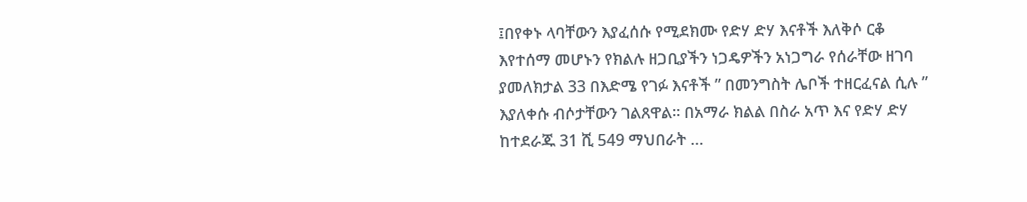፤በየቀኑ ላባቸውን እያፈሰሱ የሚደክሙ የድሃ ድሃ እናቶች እለቅሶ ርቆ እየተሰማ መሆኑን የክልሉ ዘጋቢያችን ነጋዴዎችን አነጋግራ የሰራቸው ዘገባ ያመለክታል 33 በእድሜ የገፉ እናቶች ” በመንግስት ሌቦች ተዘርፈናል ሲሉ ” እያለቀሱ ብሶታቸውን ገልጸዋል። በአማራ ክልል በስራ አጥ እና የድሃ ድሃ ከተደራጁ 31 ሺ 549 ማህበራት …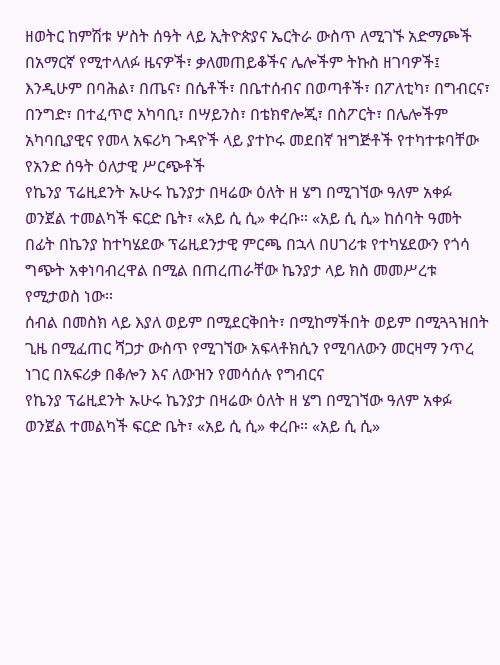ዘወትር ከምሽቱ ሦስት ሰዓት ላይ ኢትዮጵያና ኤርትራ ውስጥ ለሚገኙ አድማጮች በአማርኛ የሚተላለፉ ዜናዎች፣ ቃለመጠይቆችና ሌሎችም ትኩስ ዘገባዎች፤ እንዲሁም በባሕል፣ በጤና፣ በሴቶች፣ በቤተሰብና በወጣቶች፣ በፖለቲካ፣ በግብርና፣ በንግድ፣ በተፈጥሮ አካባቢ፣ በሣይንስ፣ በቴክኖሎጂ፣ በስፖርት፣ በሌሎችም አካባቢያዊና የመላ አፍሪካ ጉዳዮች ላይ ያተኮሩ መደበኛ ዝግጅቶች የተካተቱባቸው የአንድ ሰዓት ዕለታዊ ሥርጭቶች
የኬንያ ፕሬዚደንት ኡሁሩ ኬንያታ በዛሬው ዕለት ዘ ሄግ በሚገኘው ዓለም አቀፉ ወንጀል ተመልካች ፍርድ ቤት፣ «አይ ሲ ሲ» ቀረቡ። «አይ ሲ ሲ» ከሰባት ዓመት በፊት በኬንያ ከተካሄደው ፕሬዚደንታዊ ምርጫ በኋላ በሀገሪቱ የተካሄደውን የጎሳ ግጭት አቀነባብረዋል በሚል በጠረጠራቸው ኬንያታ ላይ ክስ መመሥረቱ የሚታወስ ነው።
ሰብል በመስክ ላይ እያለ ወይም በሚደርቅበት፣ በሚከማችበት ወይም በሚጓጓዝበት ጊዜ በሚፈጠር ሻጋታ ውስጥ የሚገኘው አፍላቶክሲን የሚባለውን መርዛማ ንጥረ ነገር በአፍሪቃ በቆሎን እና ለውዝን የመሳሰሉ የግብርና
የኬንያ ፕሬዚደንት ኡሁሩ ኬንያታ በዛሬው ዕለት ዘ ሄግ በሚገኘው ዓለም አቀፉ ወንጀል ተመልካች ፍርድ ቤት፣ «አይ ሲ ሲ» ቀረቡ። «አይ ሲ ሲ»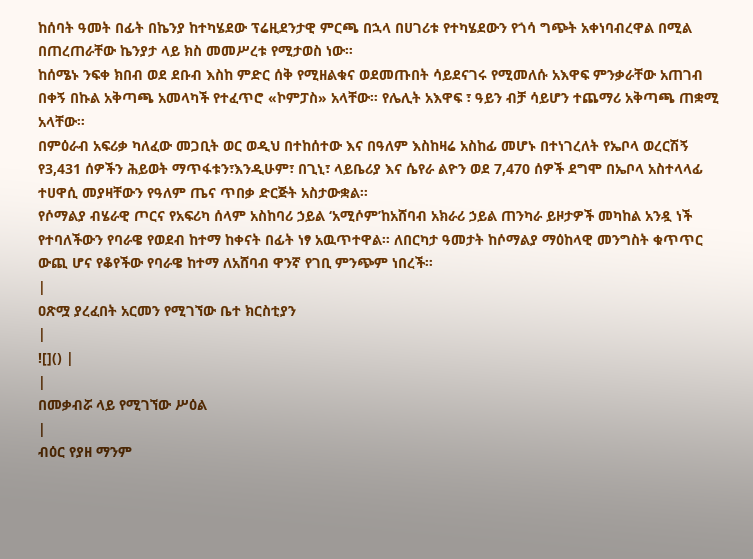ከሰባት ዓመት በፊት በኬንያ ከተካሄደው ፕሬዚደንታዊ ምርጫ በኋላ በሀገሪቱ የተካሄደውን የጎሳ ግጭት አቀነባብረዋል በሚል በጠረጠራቸው ኬንያታ ላይ ክስ መመሥረቱ የሚታወስ ነው።
ከሰሜኑ ንፍቀ ክበብ ወደ ደቡብ እስከ ምድር ሰቅ የሚዘልቁና ወደመጡበት ሳይደናገሩ የሚመለሱ አእዋፍ ምንቃራቸው አጠገብ በቀኝ በኩል አቅጣጫ አመላካች የተፈጥሮ «ኮምፓስ» አላቸው። የሌሊት አእዋፍ ፣ ዓይን ብቻ ሳይሆን ተጨማሪ አቅጣጫ ጠቋሚ አላቸው።
በምዕራብ አፍሪቃ ካለፈው መጋቢት ወር ወዲህ በተከሰተው እና በዓለም እስከዛሬ አስከፊ መሆኑ በተነገረለት የኤቦላ ወረርሽኝ የ3,431 ሰዎችን ሕይወት ማጥፋቱን፣እንዲሁም፣ በጊኒ፣ ላይቤሪያ እና ሴየራ ልዮን ወደ 7,470 ሰዎች ደግሞ በኤቦላ አስተላላፊ ተሀዋሲ መያዛቸውን የዓለም ጤና ጥበቃ ድርጅት አስታውቋል።
የሶማልያ ብሄራዊ ጦርና የአፍሪካ ሰላም አስከባሪ ኃይል ‘አሚሶም’ከአሸባብ አክራሪ ኃይል ጠንካራ ይዞታዎች መካከል አንዷ ነች የተባለችውን የባራዌ የወደብ ከተማ ከቀናት በፊት ነፃ አዉጥተዋል። ለበርካታ ዓመታት ከሶማልያ ማዕከላዊ መንግስት ቁጥጥር ውጪ ሆና የቆየችው የባራዌ ከተማ ለአሸባብ ዋንኛ የገቢ ምንጭም ነበረች።
|
ዐጽሟ ያረፈበት አርመን የሚገኘው ቤተ ክርስቲያን
|
![]() |
|
በመቃብሯ ላይ የሚገኘው ሥዕል
|
ብዕር የያዘ ማንም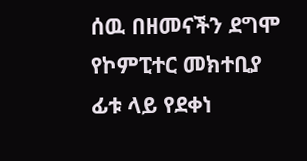ሰዉ በዘመናችን ደግሞ የኮምፒተር መክተቢያ ፊቱ ላይ የደቀነ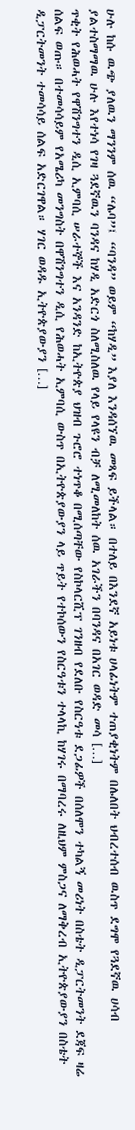ሁሉ ከሱ ዉጭ ያለዉን ማንንም ሰዉ “ሌባ”፤ “ባንዳ” ወይም “ከሃዲ” እያለ እንዳሰኘዉ መጻፍ ይችላል። በተለይ በእንደኛ አይነቱ ሀላፊነትም ተጠያቂነትም በሌለበት ህብረተሰብ ዉስጥ ደግሞ የጓደኛዉ ሀሳብ ያልተስማማዉ ሁሉ እየተነሳ የገዛ ጓደኛዉን ባንዳና ከሃዲ አድርጎ ስለሚስለዉ የላይ የላዩን ብቻ ለሚመለከት ሰዉ አገራችን በባንዳና በአገር ወዳድ መሳ […]
ጥቂት የሕወሓት የዋሽንግተን ዲሲ ኢምባሲ ሠራተኞች እና አንዳንድ ከኢትዮጵያ ህዝብ ጉሮሮ ተነጥቆ በሚሰጣቸው የስኮላርሺፕ ገንዘብ የደለቡ የስርዓቱ ደጋፊዎች በሰለሞን ተካልኝ መሪነት በስቴት ዲፓርትመንት ደጃፍ ዛሬ ሰልፍ ወጡ። በተመሳሳይም የአሜሪካ መንግስት በዋሽንግተን ዲሲ የሕወሓት ኢምባሲ ውስጥ በኢትዮጵያውያን ላይ ጥይት የተኮሰውን የስርዓቱን ተላላኪ ከሃገሩ በማባረሩ ለዚህም ምስጋና ለማቅረብ ኢትዮጵያውያን በስቴት ዲፓርትመንት ተመሳሳይ ሰልፍ አድርገዋል። ሃገር ወዳዱ ኢትዮጵያውያን […]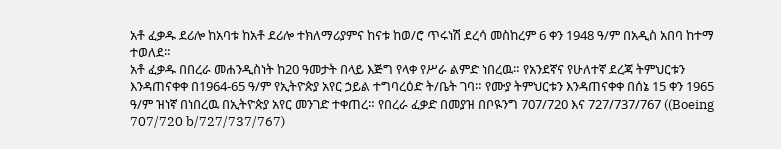አቶ ፈቃዱ ደሪሎ ከአባቱ ከአቶ ደሪሎ ተክለማሪያምና ከናቱ ከወ/ሮ ጥሩነሽ ደረሳ መስከረም 6 ቀን 1948 ዓ/ም በአዲስ አበባ ከተማ ተወለደ።
አቶ ፈቃዱ በበረራ መሐንዲስነት ከ20 ዓመታት በላይ እጅግ የላቀ የሥራ ልምድ ነበረዉ። የአንደኛና የሁለተኛ ደረጃ ትምህርቱን እንዳጠናቀቀ በ1964-65 ዓ/ም የኢትዮጵያ አየር ኃይል ተግባረዕድ ት/ቤት ገባ። የሙያ ትምህርቱን እንዳጠናቀቀ በሰኔ 15 ቀን 1965 ዓ/ም ዝነኛ በነበረዉ በኢትዮጵያ አየር መንገድ ተቀጠረ። የበረራ ፈቃድ በመያዝ በቦዪንግ 707/720 እና 727/737/767 ((Boeing 707/720 b/727/737/767)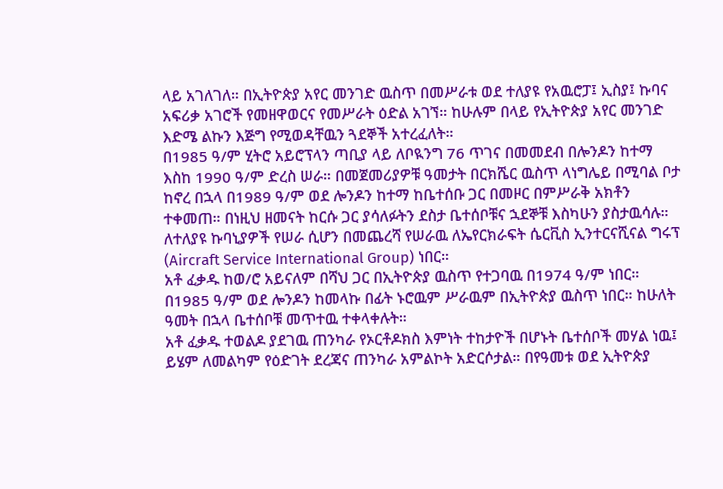ላይ አገለገለ። በኢትዮጵያ አየር መንገድ ዉስጥ በመሥራቱ ወደ ተለያዩ የአዉሮፓ፤ ኢስያ፤ ኩባና አፍሪቃ አገሮች የመዘዋወርና የመሥራት ዕድል አገኘ። ከሁሉም በላይ የኢትዮጵያ አየር መንገድ እድሜ ልኩን እጅግ የሚወዳቸዉን ጓደኞች አተረፈለት።
በ1985 ዓ/ም ሂትሮ አይሮፕላን ጣቢያ ላይ ለቦዪንግ 76 ጥገና በመመደብ በሎንዶን ከተማ እስከ 1990 ዓ/ም ድረስ ሠራ። በመጀመሪያዎቹ ዓመታት በርክሼር ዉስጥ ላነግሌይ በሚባል ቦታ ከኖረ በኋላ በ1989 ዓ/ም ወደ ሎንዶን ከተማ ከቤተሰቡ ጋር በመዞር በምሥራቅ አክቶን ተቀመጠ። በነዚህ ዘመናት ከርሱ ጋር ያሳለፉትን ደስታ ቤተሰቦቹና ኋደኞቹ እስካሁን ያስታዉሳሉ።
ለተለያዩ ኩባኒያዎች የሠራ ሲሆን በመጨረሻ የሠራዉ ለኤየርክራፍት ሴርቪስ ኢንተርናሺናል ግሩፕ (Aircraft Service International Group) ነበር።
አቶ ፈቃዱ ከወ/ሮ አይናለም በሻህ ጋር በኢትዮጵያ ዉስጥ የተጋባዉ በ1974 ዓ/ም ነበር። በ1985 ዓ/ም ወደ ሎንዶን ከመላኩ በፊት ኑሮዉም ሥራዉም በኢትዮጵያ ዉስጥ ነበር። ከሁለት ዓመት በኋላ ቤተሰቦቹ መጥተዉ ተቀላቀሉት።
አቶ ፈቃዱ ተወልዶ ያደገዉ ጠንካራ የኦርቶዶክስ እምነት ተከታዮች በሆኑት ቤተሰቦች መሃል ነዉ፤ ይሄም ለመልካም የዕድገት ደረጃና ጠንካራ አምልኮት አድርሶታል። በየዓመቱ ወደ ኢትዮጵያ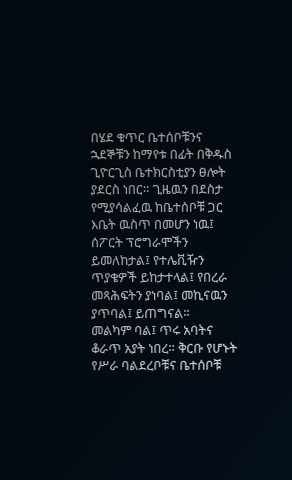በሄደ ቁጥር ቤተሰቦቹንና ኋደኞቹን ከማየቱ በፊት በቅዱስ ጊዮርጊስ ቤተክርስቲያን ፀሎት ያደርስ ነበር። ጊዜዉን በደስታ የሚያሳልፈዉ ከቤተሰቦቹ ጋር እቤት ዉስጥ በመሆን ነዉ፤ ሰፖርት ፕሮግራሞችን ይመለከታል፤ የተሌቪዥን ጥያቄዎች ይከታተላል፤ የበረራ መጻሕፍትን ያነባል፤ መኪናዉን ያጥባል፤ ይጠግናል።
መልካም ባል፤ ጥሩ አባትና ቆራጥ አያት ነበረ። ቅርቡ የሆኑት የሥራ ባልደረቦቹና ቤተሰቦቹ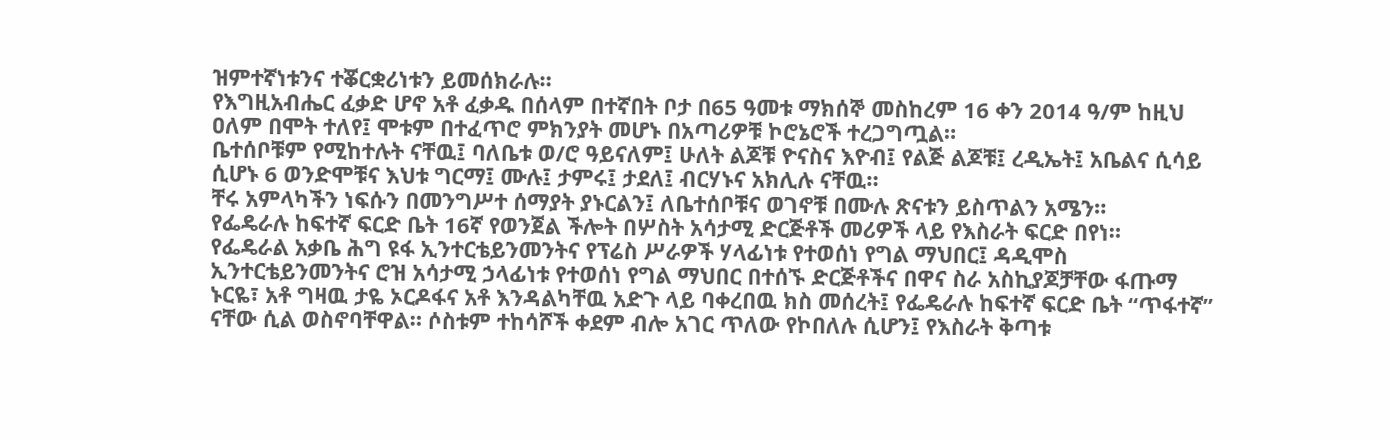ዝምተኛነቱንና ተቖርቋሪነቱን ይመሰክራሉ።
የእግዚአብሔር ፈቃድ ሆኖ አቶ ፈቃዱ በሰላም በተኛበት ቦታ በ65 ዓመቱ ማክሰኞ መስከረም 16 ቀን 2014 ዓ/ም ከዚህ ዐለም በሞት ተለየ፤ ሞቱም በተፈጥሮ ምክንያት መሆኑ በአጣሪዎቹ ኮሮኔሮች ተረጋግጧል።
ቤተሰቦቹም የሚከተሉት ናቸዉ፤ ባለቤቱ ወ/ሮ ዓይናለም፤ ሁለት ልጆቹ ዮናስና እዮብ፤ የልጅ ልጆቹ፤ ረዲኤት፤ አቤልና ሲሳይ ሲሆኑ 6 ወንድሞቹና እህቱ ግርማ፤ ሙሉ፤ ታምሩ፤ ታደለ፤ ብርሃኑና አክሊሉ ናቸዉ።
ቸሩ አምላካችን ነፍሱን በመንግሥተ ሰማያት ያኑርልን፤ ለቤተሰቦቹና ወገኖቹ በሙሉ ጽናቱን ይስጥልን አሜን።
የፌዴራሉ ከፍተኛ ፍርድ ቤት 16ኛ የወንጀል ችሎት በሦስት አሳታሚ ድርጅቶች መሪዎች ላይ የእስራት ፍርድ በየነ።
የፌዴራል አቃቤ ሕግ ዩፋ ኢንተርቴይንመንትና የፕሬስ ሥራዎች ሃላፊነቱ የተወሰነ የግል ማህበር፤ ዳዲሞስ ኢንተርቴይንመንትና ሮዝ አሳታሚ ኃላፊነቱ የተወሰነ የግል ማህበር በተሰኙ ድርጅቶችና በዋና ስራ አስኪያጆቻቸው ፋጡማ ኑርዬ፣ አቶ ግዛዉ ታዬ ኦርዶፋና አቶ እንዳልካቸዉ አድጉ ላይ ባቀረበዉ ክስ መሰረት፤ የፌዴራሉ ከፍተኛ ፍርድ ቤት “ጥፋተኛ” ናቸው ሲል ወስኖባቸዋል። ሶስቱም ተከሳሾች ቀደም ብሎ አገር ጥለው የኮበለሉ ሲሆን፤ የእስራት ቅጣቱ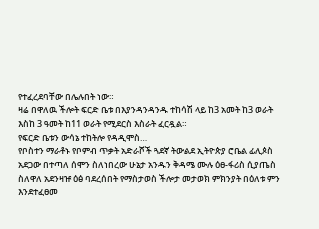የተፈረደባቸው በሌሉበት ነው።
ዛሬ በዋለዉ ችሎት ፍርድ ቤቱ በእያንዳንዳንዱ ተከሳሽ ላይ ከ3 አመት ከ3 ወራት እስከ 3 ዓመት ከ11 ወራት የሚደርስ እስራት ፈርዷል።
የፍርድ ቤቱን ውሳኔ ተከትሎ የዳዲሞስ…
የቦስተን ማራቶኑ የቦምብ ጥቃት አድራሾች ጓደኛ ትውልደ ኢትዮጵያ ሮቤል ፊሊጶስ አደጋው በተጣለ ሰሞን ስለነበረው ሁኔታ አንዱን ቅዳሜ ሙሉ ዕፀ-ፋሪስ ሲያጤስ ስለዋለ አደንዛዡ ዕፅ ባደረሰበት የማስታወስ ችሎታ መታወክ ምክንያት በዕለቱ ምን እንደተፈፀመ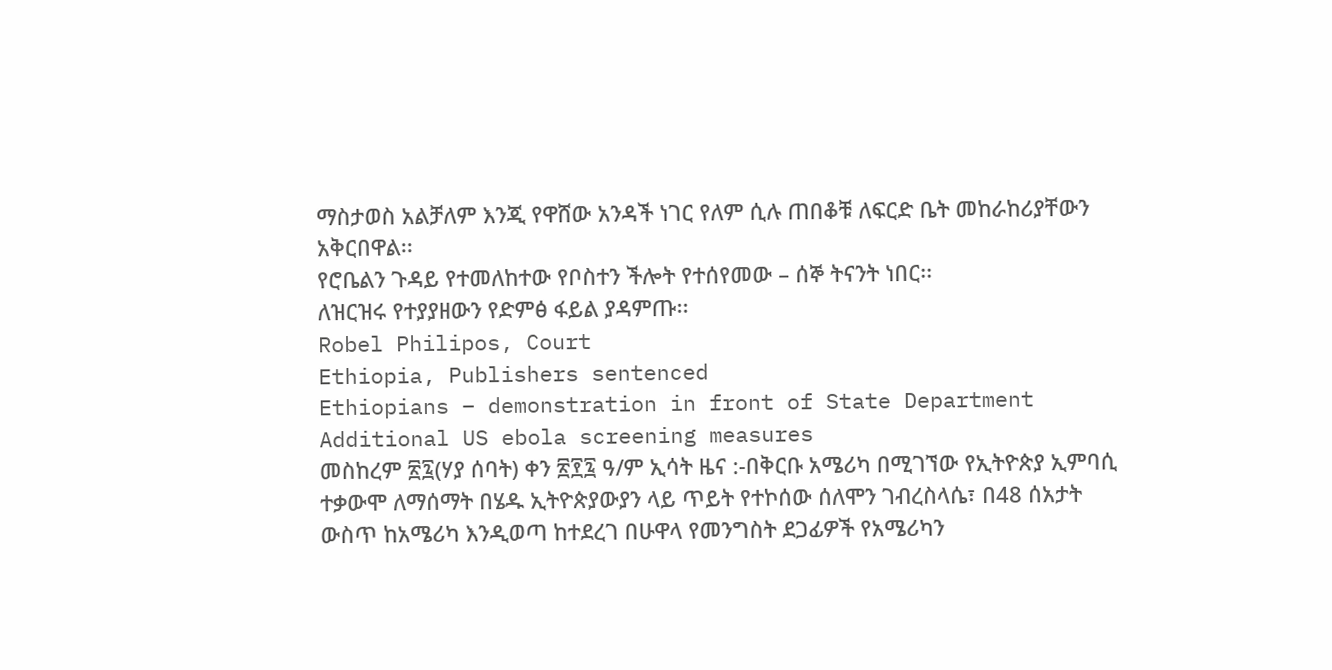ማስታወስ አልቻለም እንጂ የዋሸው አንዳች ነገር የለም ሲሉ ጠበቆቹ ለፍርድ ቤት መከራከሪያቸውን አቅርበዋል፡፡
የሮቤልን ጉዳይ የተመለከተው የቦስተን ችሎት የተሰየመው – ሰኞ ትናንት ነበር፡፡
ለዝርዝሩ የተያያዘውን የድምፅ ፋይል ያዳምጡ፡፡
Robel Philipos, Court
Ethiopia, Publishers sentenced
Ethiopians – demonstration in front of State Department
Additional US ebola screening measures
መስከረም ፳፯(ሃያ ሰባት) ቀን ፳፻፯ ዓ/ም ኢሳት ዜና :-በቅርቡ አሜሪካ በሚገኘው የኢትዮጵያ ኢምባሲ ተቃውሞ ለማሰማት በሄዱ ኢትዮጵያውያን ላይ ጥይት የተኮሰው ሰለሞን ገብረስላሴ፣ በ48 ሰአታት ውስጥ ከአሜሪካ እንዲወጣ ከተደረገ በሁዋላ የመንግስት ደጋፊዎች የአሜሪካን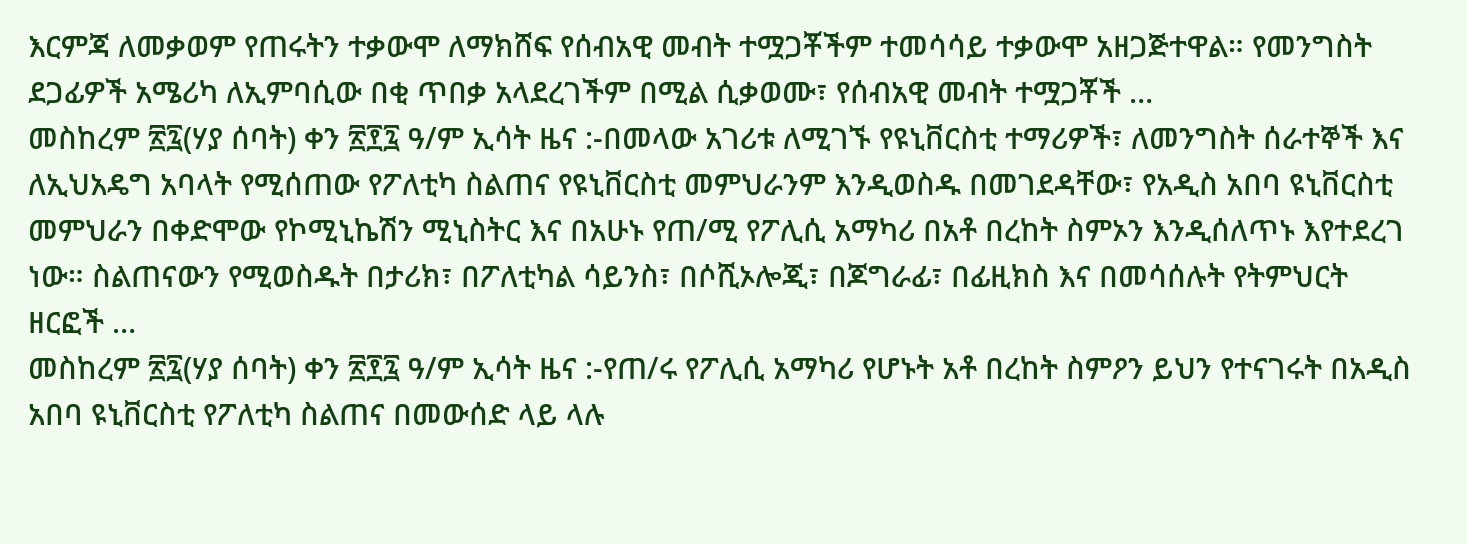እርምጃ ለመቃወም የጠሩትን ተቃውሞ ለማክሸፍ የሰብአዊ መብት ተሟጋቾችም ተመሳሳይ ተቃውሞ አዘጋጅተዋል። የመንግስት ደጋፊዎች አሜሪካ ለኢምባሲው በቂ ጥበቃ አላደረገችም በሚል ሲቃወሙ፣ የሰብአዊ መብት ተሟጋቾች …
መስከረም ፳፯(ሃያ ሰባት) ቀን ፳፻፯ ዓ/ም ኢሳት ዜና :-በመላው አገሪቱ ለሚገኙ የዩኒቨርስቲ ተማሪዎች፣ ለመንግስት ሰራተኞች እና ለኢህአዴግ አባላት የሚሰጠው የፖለቲካ ስልጠና የዩኒቨርስቲ መምህራንም እንዲወስዱ በመገደዳቸው፣ የአዲስ አበባ ዩኒቨርስቲ መምህራን በቀድሞው የኮሚኒኬሽን ሚኒስትር እና በአሁኑ የጠ/ሚ የፖሊሲ አማካሪ በአቶ በረከት ስምኦን እንዲሰለጥኑ እየተደረገ ነው። ስልጠናውን የሚወስዱት በታሪክ፣ በፖለቲካል ሳይንስ፣ በሶሺኦሎጂ፣ በጆግራፊ፣ በፊዚክስ እና በመሳሰሉት የትምህርት ዘርፎች …
መስከረም ፳፯(ሃያ ሰባት) ቀን ፳፻፯ ዓ/ም ኢሳት ዜና :-የጠ/ሩ የፖሊሲ አማካሪ የሆኑት አቶ በረከት ስምዖን ይህን የተናገሩት በአዲስ አበባ ዩኒቨርስቲ የፖለቲካ ስልጠና በመውሰድ ላይ ላሉ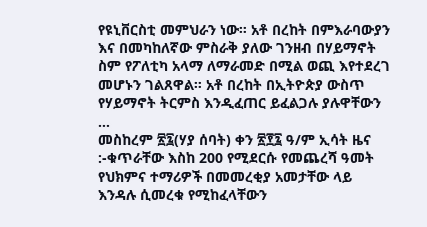የዩኒቨርስቲ መምህራን ነው። አቶ በረከት በምእራባውያን እና በመካከለኛው ምስራቅ ያለው ገንዘብ በሃይማኖት ስም የፖለቲካ አላማ ለማራመድ በሚል ወጪ እየተደረገ መሆኑን ገልጸዋል። አቶ በረከት በኢትዮጵያ ውስጥ የሃይማኖት ትርምስ እንዲፈጠር ይፈልጋሉ ያሉዋቸውን …
መስከረም ፳፯(ሃያ ሰባት) ቀን ፳፻፯ ዓ/ም ኢሳት ዜና :-ቁጥራቸው እስከ 200 የሚደርሱ የመጨረሻ ዓመት የህክምና ተማሪዎች በመመረቂያ አመታቸው ላይ እንዳሉ ሲመረቁ የሚከፈላቸውን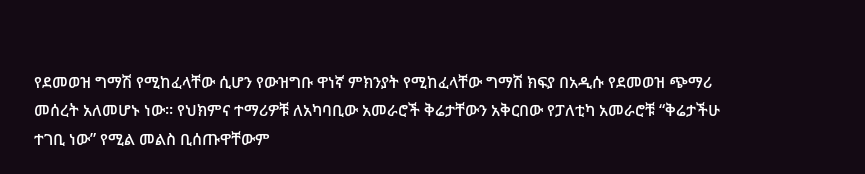የደመወዝ ግማሽ የሚከፈላቸው ሲሆን የውዝግቡ ዋነኛ ምክንያት የሚከፈላቸው ግማሽ ክፍያ በአዲሱ የደመወዝ ጭማሪ መሰረት አለመሆኑ ነው፡፡ የህክምና ተማሪዎቹ ለአካባቢው አመራሮች ቅሬታቸውን አቅርበው የፓለቲካ አመራሮቹ “ቅሬታችሁ ተገቢ ነው” የሚል መልስ ቢሰጡዋቸውም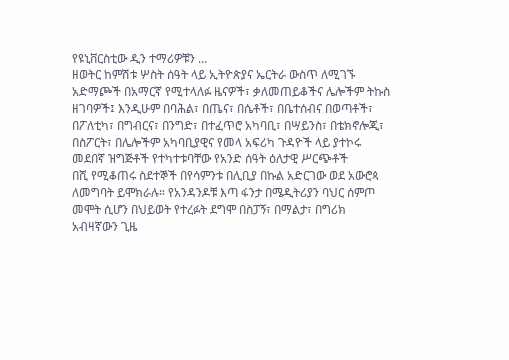የዩኒቨርስቲው ዲን ተማሪዎቹን …
ዘወትር ከምሽቱ ሦስት ሰዓት ላይ ኢትዮጵያና ኤርትራ ውስጥ ለሚገኙ አድማጮች በአማርኛ የሚተላለፉ ዜናዎች፣ ቃለመጠይቆችና ሌሎችም ትኩስ ዘገባዎች፤ እንዲሁም በባሕል፣ በጤና፣ በሴቶች፣ በቤተሰብና በወጣቶች፣ በፖለቲካ፣ በግብርና፣ በንግድ፣ በተፈጥሮ አካባቢ፣ በሣይንስ፣ በቴክኖሎጂ፣ በስፖርት፣ በሌሎችም አካባቢያዊና የመላ አፍሪካ ጉዳዮች ላይ ያተኮሩ መደበኛ ዝግጅቶች የተካተቱባቸው የአንድ ሰዓት ዕለታዊ ሥርጭቶች
በሺ የሚቆጠሩ ስደተኞች በየሳምንቱ በሊቢያ በኩል አድርገው ወደ አውሮጳ ለመግባት ይሞክራሉ። የአንዳንዶቹ እጣ ፋንታ በሜዲትሪያን ባህር ሰምጦ መሞት ሲሆን በህይወት የተረፉት ደግሞ በስፓኝ፣ በማልታ፣ በግሪክ አብዛኛውን ጊዜ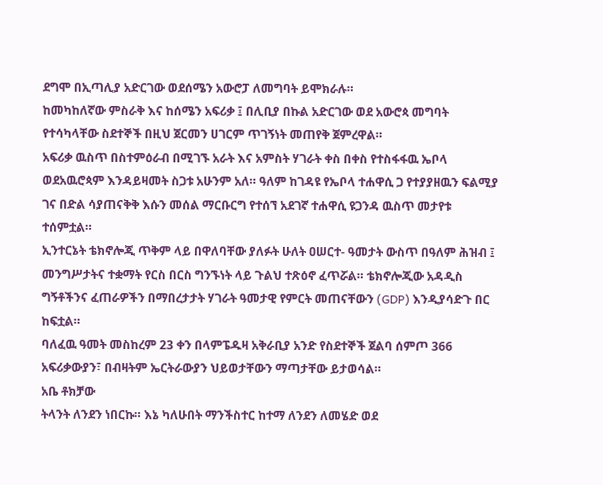ደግሞ በኢጣሊያ አድርገው ወደሰሜን አውሮፓ ለመግባት ይሞክራሉ።
ከመካከለኛው ምስራቅ እና ከሰሜን አፍሪቃ ፤ በሊቢያ በኩል አድርገው ወደ አውሮጳ መግባት የተሳካላቸው ስደተኞች በዚህ ጀርመን ሀገርም ጥገኝነት መጠየቅ ጀምረዋል።
አፍሪቃ ዉስጥ በስተምዕራብ በሚገኙ አራት እና አምስት ሃገራት ቀስ በቀስ የተስፋፋዉ ኤቦላ ወደአዉሮጳም እንዳይዛመት ስጋቱ አሁንም አለ። ዓለም ከገዳዩ የኤቦላ ተሐዋሲ ጋ የተያያዘዉን ፍልሚያ ገና በድል ሳያጠናቅቅ እሱን መሰል ማርቡርግ የተሰኘ አደገኛ ተሐዋሲ ዩጋንዳ ዉስጥ መታየቱ ተሰምቷል።
ኢንተርኔት ቴክኖሎጂ ጥቅም ላይ በዋለባቸው ያለፉት ሁለት ዐሠርተ- ዓመታት ውስጥ በዓለም ሕዝብ ፤ መንግሥታትና ተቋማት የርስ በርስ ግንኙነት ላይ ጉልህ ተጽዕኖ ፈጥሯል። ቴክኖሎጂው አዳዲስ ግኝቶችንና ፈጠራዎችን በማበረታታት ሃገራት ዓመታዊ የምርት መጠናቸውን (GDP) እንዲያሳድጉ በር ከፍቷል።
ባለፈዉ ዓመት መስከረም 23 ቀን በላምፔዱዛ አቅራቢያ አንድ የስደተኞች ጀልባ ሰምጦ 366 አፍሪቃውያን፣ በብዛትም ኤርትራውያን ህይወታቸውን ማጣታቸው ይታወሳል።
አቤ ቶክቻው
ትላንት ለንደን ነበርኩ። እኔ ካለሁበት ማንችስተር ከተማ ለንደን ለመሄድ ወደ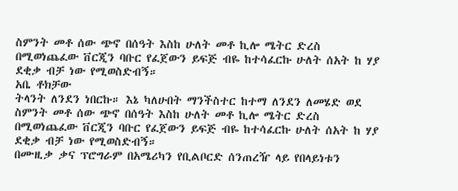ስምንት መቶ ሰው ጭኖ በሰዓት እስከ ሁለት መቶ ኪሎ ሜትር ድረስ በሚወነጨፈው ቨርጂን ባቡር የፈጀውን ይፍጅ ብዬ ከተሳፈርኩ ሁለት ሰአት ከ ሃያ ደቂቃ ብቻ ነው የሚወስድብኝ።
አቤ ቶክቻው
ትላንት ለንደን ነበርኩ። እኔ ካለሁበት ማንችስተር ከተማ ለንደን ለመሄድ ወደ ስምንት መቶ ሰው ጭኖ በሰዓት እስከ ሁለት መቶ ኪሎ ሜትር ድረስ በሚወነጨፈው ቨርጂን ባቡር የፈጀውን ይፍጅ ብዬ ከተሳፈርኩ ሁለት ሰአት ከ ሃያ ደቂቃ ብቻ ነው የሚወስድብኝ።
በሙዚቃ ቃና ፕሮግራም በአሜሪካን የቢልቦርድ ሰንጠረዥ ላይ የበላይነቱን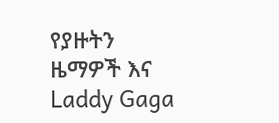የያዙትን ዜማዎች እና Laddy Gaga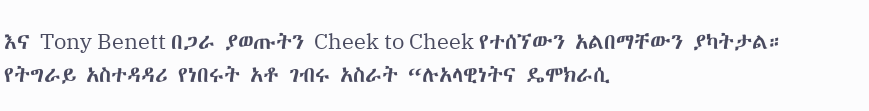እና Tony Benett በጋራ ያወጡትን Cheek to Cheek የተሰኘውን አልበማቸውን ያካትታል።
የትግራይ አስተዳዳሪ የነበሩት አቶ ገብሩ አስራት “ሉአላዊነትና ዴሞክራሲ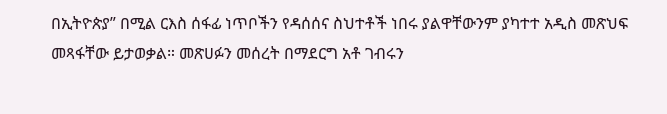በኢትዮጵያ” በሚል ርእስ ሰፋፊ ነጥቦችን የዳሰሰና ስህተቶች ነበሩ ያልዋቸውንም ያካተተ አዲስ መጽህፍ መጻፋቸው ይታወቃል። መጽሀፉን መሰረት በማደርግ አቶ ገብሩን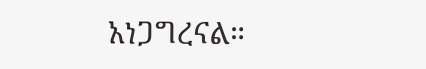አነጋግረናል።